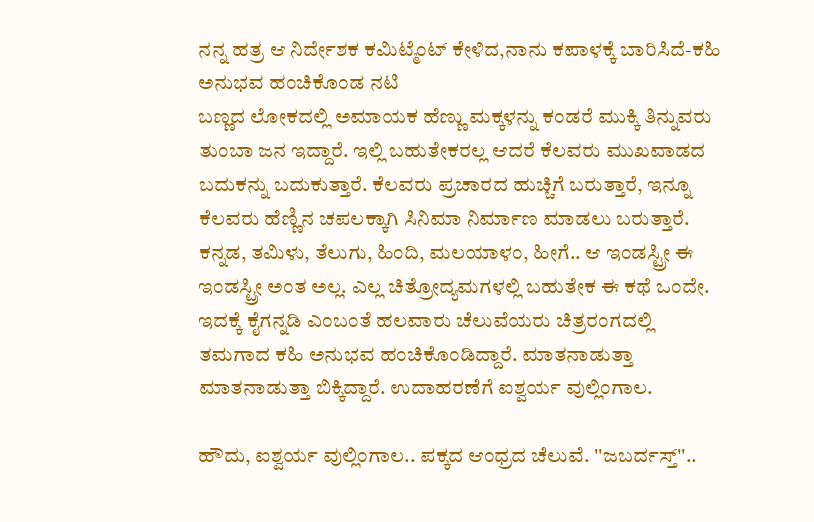ನನ್ನ ಹತ್ರ ಆ ನಿರ್ದೇಶಕ ಕಮಿಟ್ಮೆಂಟ್ ಕೇಳಿದ,ನಾನು ಕಪಾಳಕ್ಕೆ ಬಾರಿಸಿದೆ-ಕಹಿ ಅನುಭವ ಹಂಚಿಕೊಂಡ ನಟಿ
ಬಣ್ಣದ ಲೋಕದಲ್ಲಿ ಅಮಾಯಕ ಹೆಣ್ಣು ಮಕ್ಕಳನ್ನು ಕಂಡರೆ ಮುಕ್ಕಿ ತಿನ್ನುವರು ತುಂಬಾ ಜನ ಇದ್ದಾರೆ. ಇಲ್ಲಿ ಬಹುತೇಕರಲ್ಲ ಆದರೆ ಕೆಲವರು ಮುಖವಾಡದ ಬದುಕನ್ನು ಬದುಕುತ್ತಾರೆ. ಕೆಲವರು ಪ್ರಚಾರದ ಹುಚ್ಚಿಗೆ ಬರುತ್ತಾರೆ, ಇನ್ನೂ ಕೆಲವರು ಹೆಣ್ಣಿನ ಚಪಲಕ್ಕಾಗಿ ಸಿನಿಮಾ ನಿರ್ಮಾಣ ಮಾಡಲು ಬರುತ್ತಾರೆ.
ಕನ್ನಡ, ತಮಿಳು, ತೆಲುಗು, ಹಿಂದಿ, ಮಲಯಾಳಂ, ಹೀಗೆ.. ಆ ಇಂಡಸ್ಟ್ರೀ ಈ ಇಂಡಸ್ಟ್ರೀ ಅಂತ ಅಲ್ಲ. ಎಲ್ಲ ಚಿತ್ರೋದ್ಯಮಗಳಲ್ಲಿ ಬಹುತೇಕ ಈ ಕಥೆ ಒಂದೇ. ಇದಕ್ಕೆ ಕೈಗನ್ನಡಿ ಎಂಬಂತೆ ಹಲವಾರು ಚೆಲುವೆಯರು ಚಿತ್ರರಂಗದಲ್ಲಿ ತಮಗಾದ ಕಹಿ ಅನುಭವ ಹಂಚಿಕೊಂಡಿದ್ದಾರೆ. ಮಾತನಾಡುತ್ತಾ ಮಾತನಾಡುತ್ತಾ ಬಿಕ್ಕಿದ್ದಾರೆ. ಉದಾಹರಣೆಗೆ ಐಶ್ವರ್ಯ ವುಲ್ಲಿಂಗಾಲ.

ಹೌದು, ಐಶ್ವರ್ಯ ವುಲ್ಲಿಂಗಾಲ.. ಪಕ್ಕದ ಆಂಧ್ರದ ಚೆಲುವೆ. ''ಜಬರ್ದಸ್ತ್''..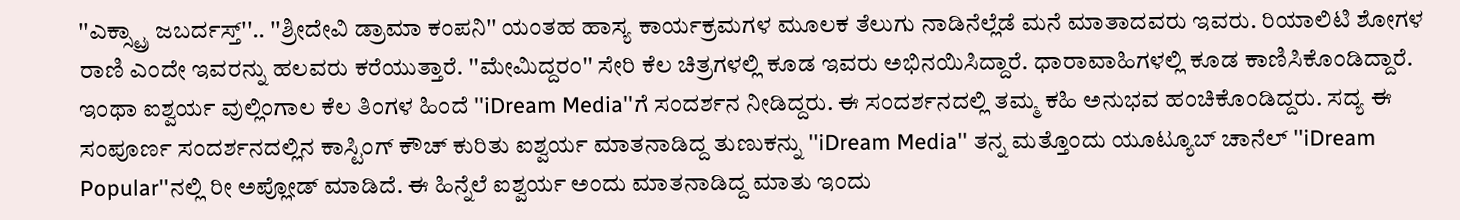''ಎಕ್ಸ್ಟ್ರಾ ಜಬರ್ದಸ್ತ್''.. ''ಶ್ರೀದೇವಿ ಡ್ರಾಮಾ ಕಂಪನಿ'' ಯಂತಹ ಹಾಸ್ಯ ಕಾರ್ಯಕ್ರಮಗಳ ಮೂಲಕ ತೆಲುಗು ನಾಡಿನೆಲ್ಲೆಡೆ ಮನೆ ಮಾತಾದವರು ಇವರು. ರಿಯಾಲಿಟಿ ಶೋಗಳ ರಾಣಿ ಎಂದೇ ಇವರನ್ನು ಹಲವರು ಕರೆಯುತ್ತಾರೆ. ''ಮೇಮಿದ್ದರಂ'' ಸೇರಿ ಕೆಲ ಚಿತ್ರಗಳಲ್ಲಿ ಕೂಡ ಇವರು ಅಭಿನಯಿಸಿದ್ದಾರೆ. ಧಾರಾವಾಹಿಗಳಲ್ಲಿ ಕೂಡ ಕಾಣಿಸಿಕೊಂಡಿದ್ದಾರೆ.
ಇಂಥಾ ಐಶ್ವರ್ಯ ವುಲ್ಲಿಂಗಾಲ ಕೆಲ ತಿಂಗಳ ಹಿಂದೆ ''iDream Media''ಗೆ ಸಂದರ್ಶನ ನೀಡಿದ್ದರು. ಈ ಸಂದರ್ಶನದಲ್ಲಿ ತಮ್ಮ ಕಹಿ ಅನುಭವ ಹಂಚಿಕೊಂಡಿದ್ದರು. ಸದ್ಯ ಈ ಸಂಪೂರ್ಣ ಸಂದರ್ಶನದಲ್ಲಿನ ಕಾಸ್ಟಿಂಗ್ ಕೌಚ್ ಕುರಿತು ಐಶ್ವರ್ಯ ಮಾತನಾಡಿದ್ದ ತುಣುಕನ್ನು ''iDream Media'' ತನ್ನ ಮತ್ತೊಂದು ಯೂಟ್ಯೂಬ್ ಚಾನೆಲ್ ''iDream Popular''ನಲ್ಲಿ ರೀ ಅಪ್ಲೋಡ್ ಮಾಡಿದೆ. ಈ ಹಿನ್ನೆಲೆ ಐಶ್ವರ್ಯ ಅಂದು ಮಾತನಾಡಿದ್ದ ಮಾತು ಇಂದು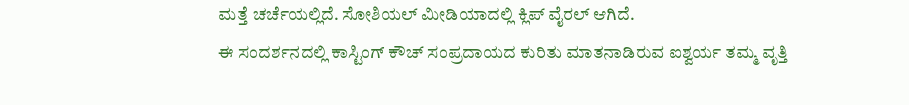ಮತ್ತೆ ಚರ್ಚೆಯಲ್ಲಿದೆ. ಸೋಶಿಯಲ್ ಮೀಡಿಯಾದಲ್ಲಿ ಕ್ಲಿಪ್ ವೈರಲ್ ಆಗಿದೆ.
ಈ ಸಂದರ್ಶನದಲ್ಲಿ ಕಾಸ್ಟಿಂಗ್ ಕೌಚ್ ಸಂಪ್ರದಾಯದ ಕುರಿತು ಮಾತನಾಡಿರುವ ಐಶ್ವರ್ಯ ತಮ್ಮ ವೃತ್ತಿ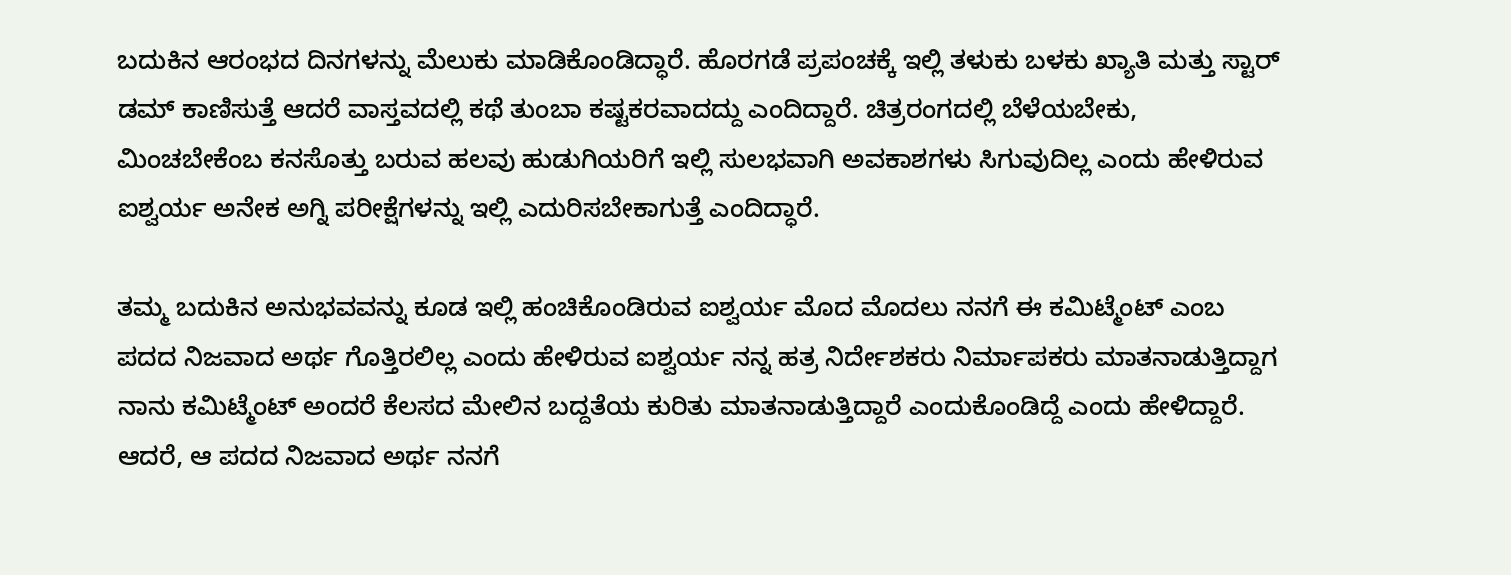ಬದುಕಿನ ಆರಂಭದ ದಿನಗಳನ್ನು ಮೆಲುಕು ಮಾಡಿಕೊಂಡಿದ್ಧಾರೆ. ಹೊರಗಡೆ ಪ್ರಪಂಚಕ್ಕೆ ಇಲ್ಲಿ ತಳುಕು ಬಳಕು ಖ್ಯಾತಿ ಮತ್ತು ಸ್ಟಾರ್ ಡಮ್ ಕಾಣಿಸುತ್ತೆ ಆದರೆ ವಾಸ್ತವದಲ್ಲಿ ಕಥೆ ತುಂಬಾ ಕಷ್ಟಕರವಾದದ್ದು ಎಂದಿದ್ದಾರೆ. ಚಿತ್ರರಂಗದಲ್ಲಿ ಬೆಳೆಯಬೇಕು, ಮಿಂಚಬೇಕೆಂಬ ಕನಸೊತ್ತು ಬರುವ ಹಲವು ಹುಡುಗಿಯರಿಗೆ ಇಲ್ಲಿ ಸುಲಭವಾಗಿ ಅವಕಾಶಗಳು ಸಿಗುವುದಿಲ್ಲ ಎಂದು ಹೇಳಿರುವ ಐಶ್ವರ್ಯ ಅನೇಕ ಅಗ್ನಿ ಪರೀಕ್ಷೆಗಳನ್ನು ಇಲ್ಲಿ ಎದುರಿಸಬೇಕಾಗುತ್ತೆ ಎಂದಿದ್ಧಾರೆ.

ತಮ್ಮ ಬದುಕಿನ ಅನುಭವವನ್ನು ಕೂಡ ಇಲ್ಲಿ ಹಂಚಿಕೊಂಡಿರುವ ಐಶ್ವರ್ಯ ಮೊದ ಮೊದಲು ನನಗೆ ಈ ಕಮಿಟ್ಮೆಂಟ್ ಎಂಬ ಪದದ ನಿಜವಾದ ಅರ್ಥ ಗೊತ್ತಿರಲಿಲ್ಲ ಎಂದು ಹೇಳಿರುವ ಐಶ್ವರ್ಯ ನನ್ನ ಹತ್ರ ನಿರ್ದೇಶಕರು ನಿರ್ಮಾಪಕರು ಮಾತನಾಡುತ್ತಿದ್ದಾಗ ನಾನು ಕಮಿಟ್ಮೆಂಟ್ ಅಂದರೆ ಕೆಲಸದ ಮೇಲಿನ ಬದ್ದತೆಯ ಕುರಿತು ಮಾತನಾಡುತ್ತಿದ್ದಾರೆ ಎಂದುಕೊಂಡಿದ್ದೆ ಎಂದು ಹೇಳಿದ್ದಾರೆ. ಆದರೆ, ಆ ಪದದ ನಿಜವಾದ ಅರ್ಥ ನನಗೆ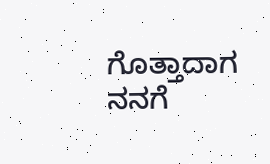ಗೊತ್ತಾದಾಗ ನನಗೆ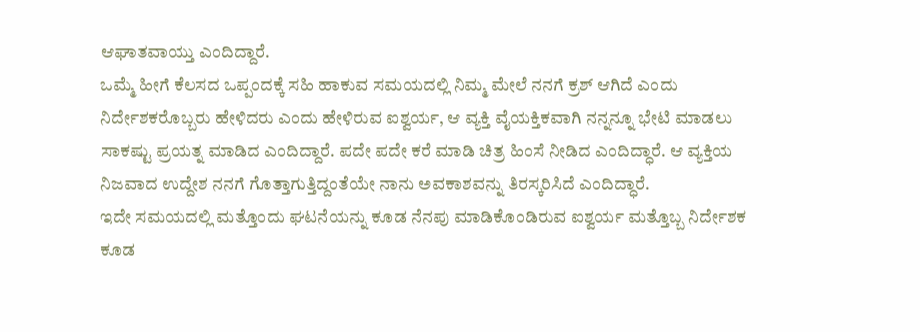ಆಘಾತವಾಯ್ತು ಎಂದಿದ್ದಾರೆ.
ಒಮ್ಮೆ ಹೀಗೆ ಕೆಲಸದ ಒಪ್ಪಂದಕ್ಕೆ ಸಹಿ ಹಾಕುವ ಸಮಯದಲ್ಲಿ ನಿಮ್ಮ ಮೇಲೆ ನನಗೆ ಕ್ರಶ್ ಆಗಿದೆ ಎಂದು ನಿರ್ದೇಶಕರೊಬ್ಬರು ಹೇಳಿದರು ಎಂದು ಹೇಳಿರುವ ಐಶ್ವರ್ಯ, ಆ ವ್ಯಕ್ತಿ ವೈಯಕ್ತಿಕವಾಗಿ ನನ್ನನ್ನೂ ಭೇಟಿ ಮಾಡಲು ಸಾಕಷ್ಟು ಪ್ರಯತ್ನ ಮಾಡಿದ ಎಂದಿದ್ದಾರೆ. ಪದೇ ಪದೇ ಕರೆ ಮಾಡಿ ಚಿತ್ರ ಹಿಂಸೆ ನೀಡಿದ ಎಂದಿದ್ಧಾರೆ. ಆ ವ್ಯಕ್ತಿಯ ನಿಜವಾದ ಉದ್ದೇಶ ನನಗೆ ಗೊತ್ತಾಗುತ್ತಿದ್ದಂತೆಯೇ ನಾನು ಅವಕಾಶವನ್ನು ತಿರಸ್ಕರಿಸಿದೆ ಎಂದಿದ್ಧಾರೆ.
ಇದೇ ಸಮಯದಲ್ಲಿ ಮತ್ತೊಂದು ಘಟನೆಯನ್ನು ಕೂಡ ನೆನಪು ಮಾಡಿಕೊಂಡಿರುವ ಐಶ್ವರ್ಯ ಮತ್ತೊಬ್ಬ ನಿರ್ದೇಶಕ ಕೂಡ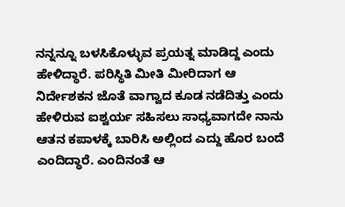ನನ್ನನ್ನೂ ಬಳಸಿಕೊಳ್ಳುವ ಪ್ರಯತ್ನ ಮಾಡಿದ್ದ ಎಂದು ಹೇಳಿದ್ಧಾರೆ. ಪರಿಸ್ಥಿತಿ ಮೀತಿ ಮೀರಿದಾಗ ಆ ನಿರ್ದೇಶಕನ ಜೊತೆ ವಾಗ್ವಾದ ಕೂಡ ನಡೆದಿತ್ತು ಎಂದು ಹೇಳಿರುವ ಐಶ್ವರ್ಯ ಸಹಿಸಲು ಸಾಧ್ಯವಾಗದೇ ನಾನು ಆತನ ಕಪಾಳಕ್ಕೆ ಬಾರಿಸಿ ಅಲ್ಲಿಂದ ಎದ್ದು ಹೊರ ಬಂದೆ ಎಂದಿದ್ಧಾರೆ. ಎಂದಿನಂತೆ ಆ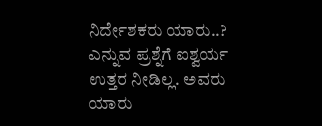ನಿರ್ದೇಶಕರು ಯಾರು..? ಎನ್ನುವ ಪ್ರಶ್ನೆಗೆ ಐಶ್ವರ್ಯ ಉತ್ತರ ನೀಡಿಲ್ಲ. ಅವರು ಯಾರು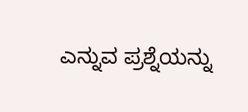ಎನ್ನುವ ಪ್ರಶ್ನೆಯನ್ನು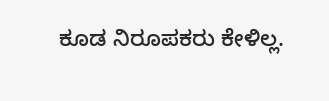ಕೂಡ ನಿರೂಪಕರು ಕೇಳಿಲ್ಲ.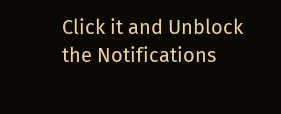Click it and Unblock the Notifications